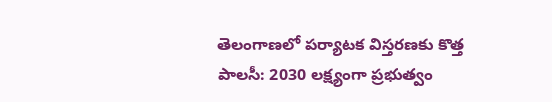తెలంగాణలో పర్యాటక విస్తరణకు కొత్త పాలసీ: 2030 లక్ష్యంగా ప్రభుత్వం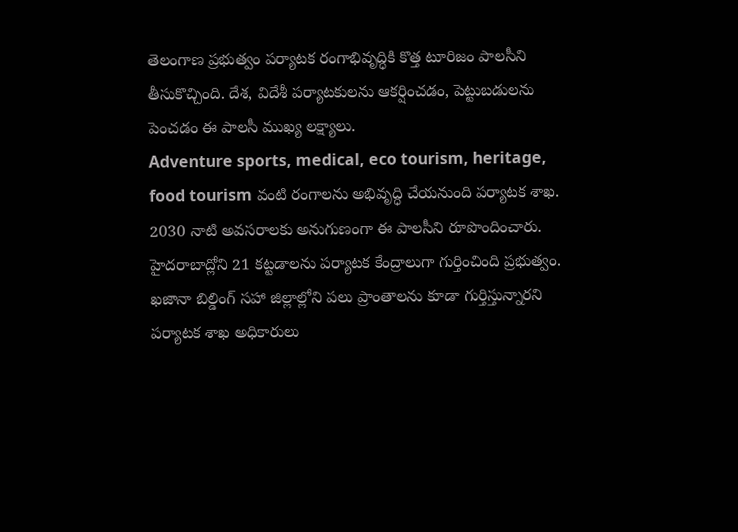తెలంగాణ ప్రభుత్వం పర్యాటక రంగాభివృద్ధికి కొత్త టూరిజం పాలసీని తీసుకొచ్చింది. దేశ, విదేశీ పర్యాటకులను ఆకర్షించడం, పెట్టుబడులను పెంచడం ఈ పాలసీ ముఖ్య లక్ష్యాలు.
Adventure sports, medical, eco tourism, heritage, food tourism వంటి రంగాలను అభివృద్ధి చేయనుంది పర్యాటక శాఖ. 2030 నాటి అవసరాలకు అనుగుణంగా ఈ పాలసీని రూపొందించారు.
హైదరాబాద్లోని 21 కట్టడాలను పర్యాటక కేంద్రాలుగా గుర్తించింది ప్రభుత్వం. ఖజానా బిల్డింగ్ సహా జిల్లాల్లోని పలు ప్రాంతాలను కూడా గుర్తిస్తున్నారని పర్యాటక శాఖ అధికారులు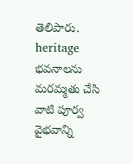తెలిపారు. heritage భవనాలను మరమ్మతు చేసి వాటి పూర్వ వైభవాన్ని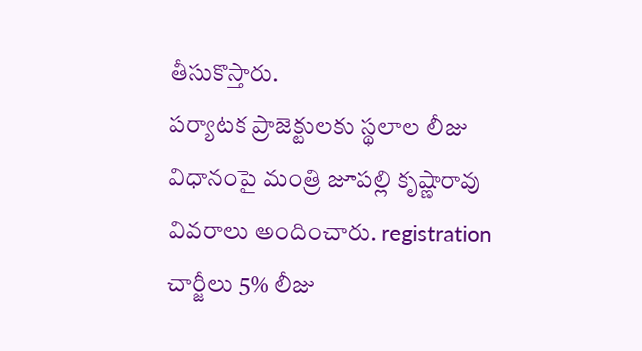తీసుకొస్తారు.
పర్యాటక ప్రాజెక్టులకు స్థలాల లీజు విధానంపై మంత్రి జూపల్లి కృష్ణారావు వివరాలు అందించారు. registration చార్జీలు 5% లీజు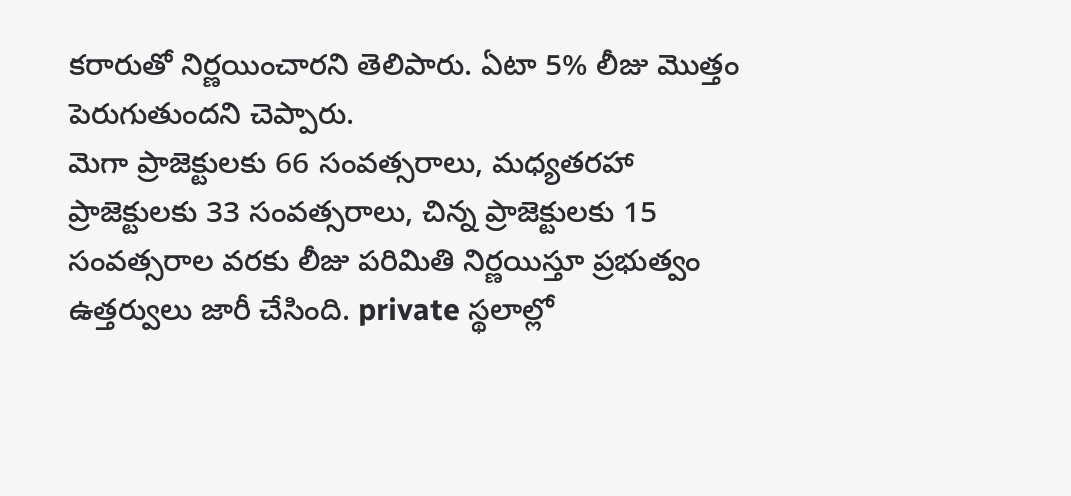కరారుతో నిర్ణయించారని తెలిపారు. ఏటా 5% లీజు మొత్తం పెరుగుతుందని చెప్పారు.
మెగా ప్రాజెక్టులకు 66 సంవత్సరాలు, మధ్యతరహా ప్రాజెక్టులకు 33 సంవత్సరాలు, చిన్న ప్రాజెక్టులకు 15 సంవత్సరాల వరకు లీజు పరిమితి నిర్ణయిస్తూ ప్రభుత్వం ఉత్తర్వులు జారీ చేసింది. private స్థలాల్లో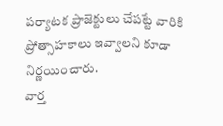పర్యాటక ప్రాజెక్టులు చేపట్టే వారికి ప్రోత్సాహకాలు ఇవ్వాలని కూడా నిర్ణయించారు.
వార్త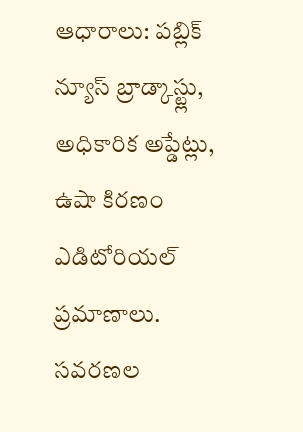ఆధారాలు: పబ్లిక్ న్యూస్ బ్రాడ్కాస్ట్లు, అధికారిక అప్డేట్లు, ఉషా కిరణం ఎడిటోరియల్ ప్రమాణాలు.
సవరణల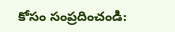కోసం సంప్రదించండి: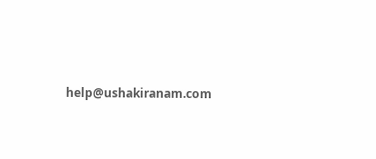help@ushakiranam.com